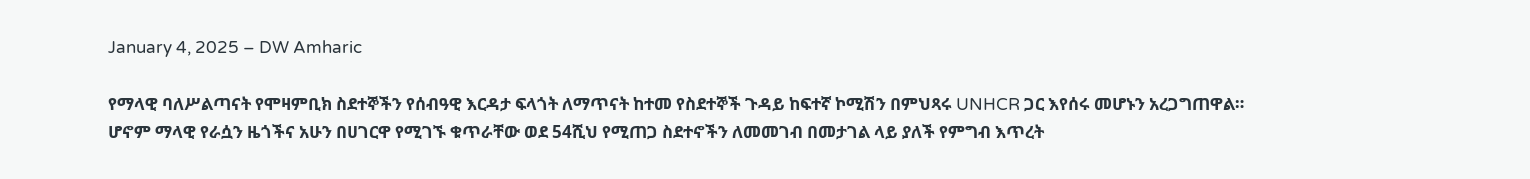January 4, 2025 – DW Amharic

የማላዊ ባለሥልጣናት የሞዛምቢክ ስደተኞችን የሰብዓዊ እርዳታ ፍላጎት ለማጥናት ከተመ የስደተኞች ጉዳይ ከፍተኛ ኮሚሽን በምህጻሩ UNHCR ጋር እየሰሩ መሆኑን አረጋግጠዋል። ሆኖም ማላዊ የራሷን ዜጎችና አሁን በሀገርዋ የሚገኙ ቁጥራቸው ወደ 54ሺህ የሚጠጋ ስደተኖችን ለመመገብ በመታገል ላይ ያለች የምግብ እጥረት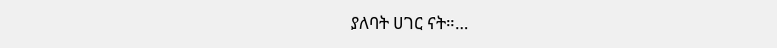ያለባት ሀገር ናት።…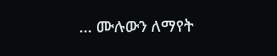… ሙሉውን ለማየት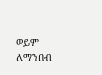ወይም ለማንበብ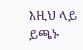እዚህ ላይ ይጫኑ